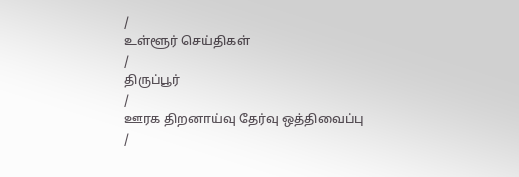/
உள்ளூர் செய்திகள்
/
திருப்பூர்
/
ஊரக திறனாய்வு தேர்வு ஒத்திவைப்பு
/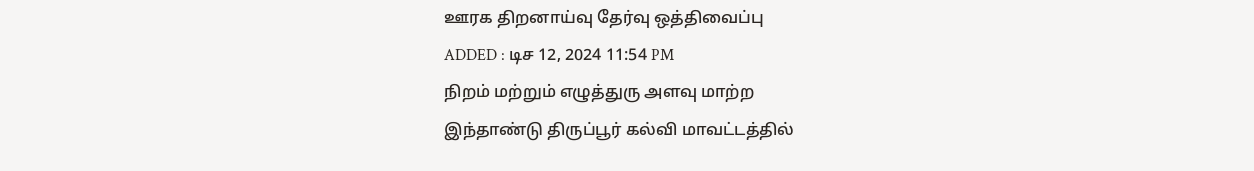ஊரக திறனாய்வு தேர்வு ஒத்திவைப்பு
ADDED : டிச 12, 2024 11:54 PM
நிறம் மற்றும் எழுத்துரு அளவு மாற்ற
இந்தாண்டு திருப்பூர் கல்வி மாவட்டத்தில்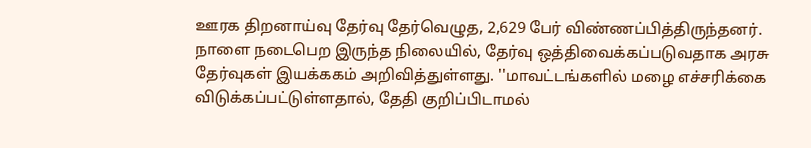ஊரக திறனாய்வு தேர்வு தேர்வெழுத, 2,629 பேர் விண்ணப்பித்திருந்தனர்.
நாளை நடைபெற இருந்த நிலையில், தேர்வு ஒத்திவைக்கப்படுவதாக அரசு தேர்வுகள் இயக்ககம் அறிவித்துள்ளது. ''மாவட்டங்களில் மழை எச்சரிக்கை விடுக்கப்பட்டுள்ளதால், தேதி குறிப்பிடாமல்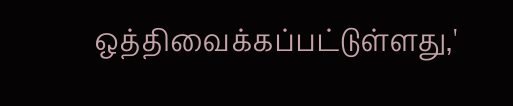ஒத்திவைக்கப்பட்டுள்ளது,'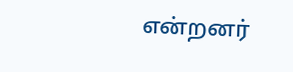என்றனர்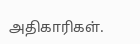அதிகாரிகள்.